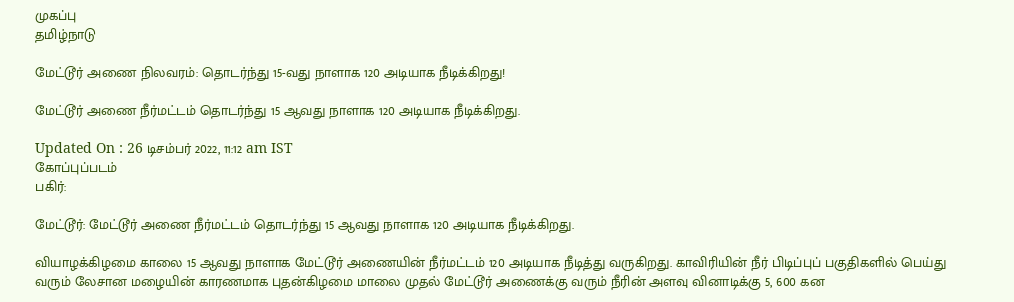முகப்பு
தமிழ்நாடு

மேட்டூர் அணை நிலவரம்: தொடர்ந்து 15-வது நாளாக 120 அடியாக நீடிக்கிறது!

மேட்டூர் அணை நீர்மட்டம் தொடர்ந்து 15 ஆவது நாளாக 120 அடியாக நீடிக்கிறது.

Updated On : 26 டிசம்பர் 2022, 11:12 am IST
கோப்புப்படம்
பகிர்:

மேட்டூர்: மேட்டூர் அணை நீர்மட்டம் தொடர்ந்து 15 ஆவது நாளாக 120 அடியாக நீடிக்கிறது.

வியாழக்கிழமை காலை 15 ஆவது நாளாக மேட்டூர் அணையின் நீர்மட்டம் 120 அடியாக நீடித்து வருகிறது. காவிரியின் நீர் பிடிப்புப் பகுதிகளில் பெய்து வரும் லேசான மழையின் காரணமாக புதன்கிழமை மாலை முதல் மேட்டூர் அணைக்கு வரும் நீரின் அளவு வினாடிக்கு 5, 600 கன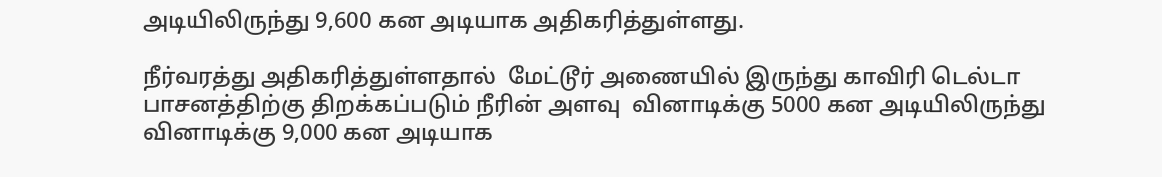அடியிலிருந்து 9,600 கன அடியாக அதிகரித்துள்ளது.

நீர்வரத்து அதிகரித்துள்ளதால்  மேட்டூர் அணையில் இருந்து காவிரி டெல்டா பாசனத்திற்கு திறக்கப்படும் நீரின் அளவு  வினாடிக்கு 5000 கன அடியிலிருந்து வினாடிக்கு 9,000 கன அடியாக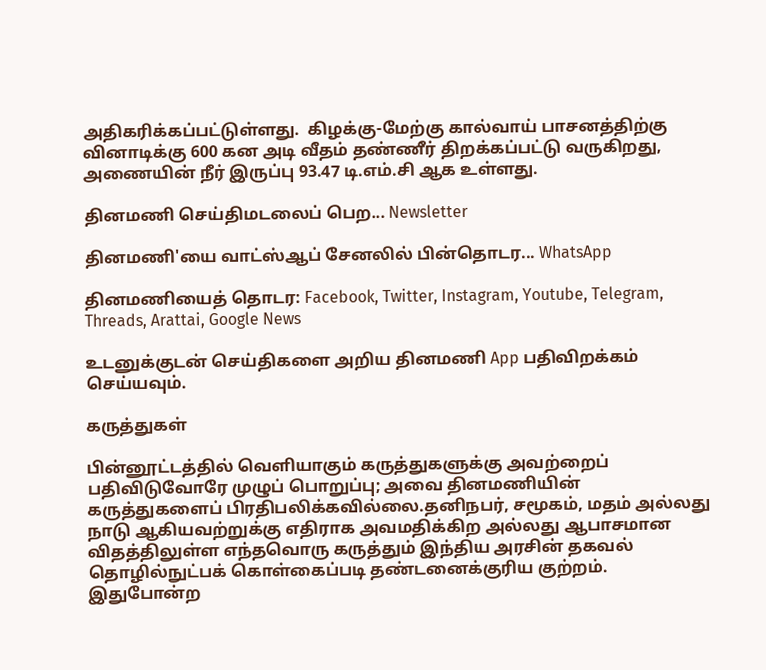அதிகரிக்கப்பட்டுள்ளது.  கிழக்கு-மேற்கு கால்வாய் பாசனத்திற்கு வினாடிக்கு 600 கன அடி வீதம் தண்ணீர் திறக்கப்பட்டு வருகிறது, அணையின் நீர் இருப்பு 93.47 டி.எம்.சி ஆக உள்ளது.

தினமணி செய்திமடலைப் பெற... Newsletter

தினமணி'யை வாட்ஸ்ஆப் சேனலில் பின்தொடர... WhatsApp

தினமணியைத் தொடர: Facebook, Twitter, Instagram, Youtube, Telegram, Threads, Arattai, Google News

உடனுக்குடன் செய்திகளை அறிய தினமணி App பதிவிறக்கம் செய்யவும்.

கருத்துகள்

பின்னூட்டத்தில் வெளியாகும் கருத்துகளுக்கு அவற்றைப் பதிவிடுவோரே முழுப் பொறுப்பு; அவை தினமணியின் கருத்துகளைப் பிரதிபலிக்கவில்லை.தனிநபர், சமூகம், மதம் அல்லது நாடு ஆகியவற்றுக்கு எதிராக அவமதிக்கிற அல்லது ஆபாசமான விதத்திலுள்ள எந்தவொரு கருத்தும் இந்திய அரசின் தகவல் தொழில்நுட்பக் கொள்கைப்படி தண்டனைக்குரிய குற்றம். இதுபோன்ற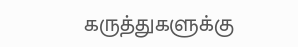கருத்துகளுக்கு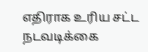எதிராக உரிய சட்ட நடவடிக்கை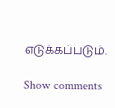எடுக்கப்படும்.

Show comments